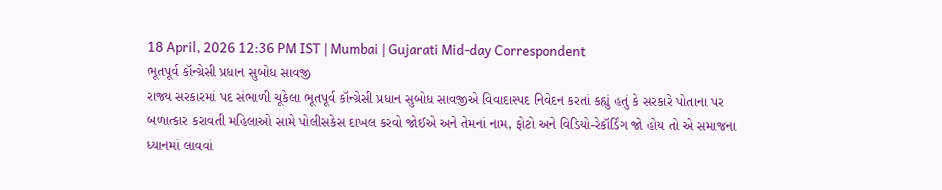18 April, 2026 12:36 PM IST | Mumbai | Gujarati Mid-day Correspondent
ભૂતપૂર્વ કૉન્ગ્રેસી પ્રધાન સુબોધ સાવજી
રાજ્ય સરકારમાં પદ સંભાળી ચૂકેલા ભૂતપૂર્વ કૉન્ગ્રેસી પ્રધાન સુબોધ સાવજીએ વિવાદાસ્પદ નિવેદન કરતાં કહ્યું હતું કે સરકારે પોતાના પર બળાત્કાર કરાવતી મહિલાઓ સામે પોલીસકેસ દાખલ કરવો જોઈએ અને તેમનાં નામ, ફોટો અને વિડિયો-રેકૉર્ડિંગ જો હોય તો એ સમાજના ધ્યાનમાં લાવવાં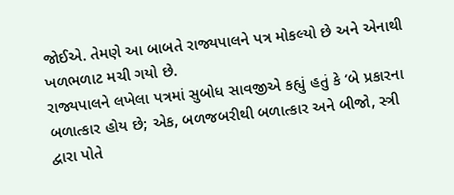જોઈએ. તેમણે આ બાબતે રાજ્યપાલને પત્ર મોકલ્યો છે અને એનાથી ખળભળાટ મચી ગયો છે.
રાજ્યપાલને લખેલા પત્રમાં સુબોધ સાવજીએ કહ્યું હતું કે ‘બે પ્રકારના બળાત્કાર હોય છે; એક, બળજબરીથી બળાત્કાર અને બીજો, સ્ત્રી દ્વારા પોતે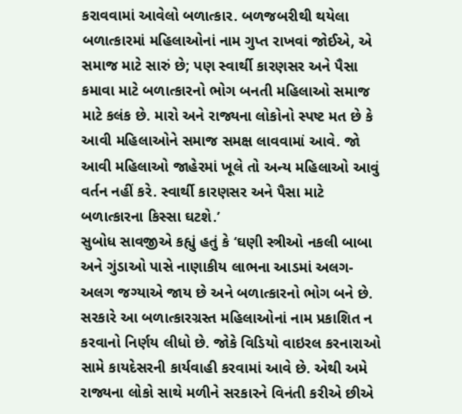કરાવવામાં આવેલો બળાત્કાર. બળજબરીથી થયેલા બળાત્કારમાં મહિલાઓનાં નામ ગુપ્ત રાખવાં જોઈએ, એ સમાજ માટે સારું છે; પણ સ્વાર્થી કારણસર અને પૈસા કમાવા માટે બળાત્કારનો ભોગ બનતી મહિલાઓ સમાજ માટે કલંક છે. મારો અને રાજ્યના લોકોનો સ્પષ્ટ મત છે કે આવી મહિલાઓને સમાજ સમક્ષ લાવવામાં આવે. જો આવી મહિલાઓ જાહેરમાં ખૂલે તો અન્ય મહિલાઓ આવું વર્તન નહીં કરે. સ્વાર્થી કારણસર અને પૈસા માટે બળાત્કારના કિસ્સા ઘટશે.’
સુબોધ સાવજીએ કહ્યું હતું કે ‘ઘણી સ્ત્રીઓ નકલી બાબા અને ગુંડાઓ પાસે નાણાકીય લાભના આડમાં અલગ-અલગ જગ્યાએ જાય છે અને બળાત્કારનો ભોગ બને છે. સરકારે આ બળાત્કારગ્રસ્ત મહિલાઓનાં નામ પ્રકાશિત ન કરવાનો નિર્ણય લીધો છે. જોકે વિડિયો વાઇરલ કરનારાઓ સામે કાયદેસરની કાર્યવાહી કરવામાં આવે છે. એથી અમે રાજ્યના લોકો સાથે મળીને સરકારને વિનંતી કરીએ છીએ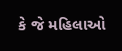કે જે મહિલાઓ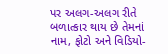પર અલગ-અલગ રીતે બળાત્કાર થાય છે તેમનાં નામ, ફોટો અને વિડિયો-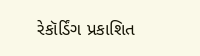રેકૉર્ડિંગ પ્રકાશિત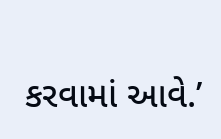કરવામાં આવે.’